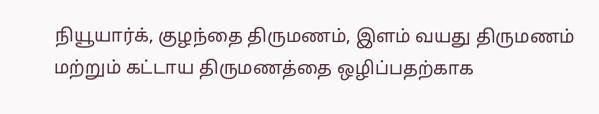நியூயார்க், குழந்தை திருமணம், இளம் வயது திருமணம் மற்றும் கட்டாய திருமணத்தை ஒழிப்பதற்காக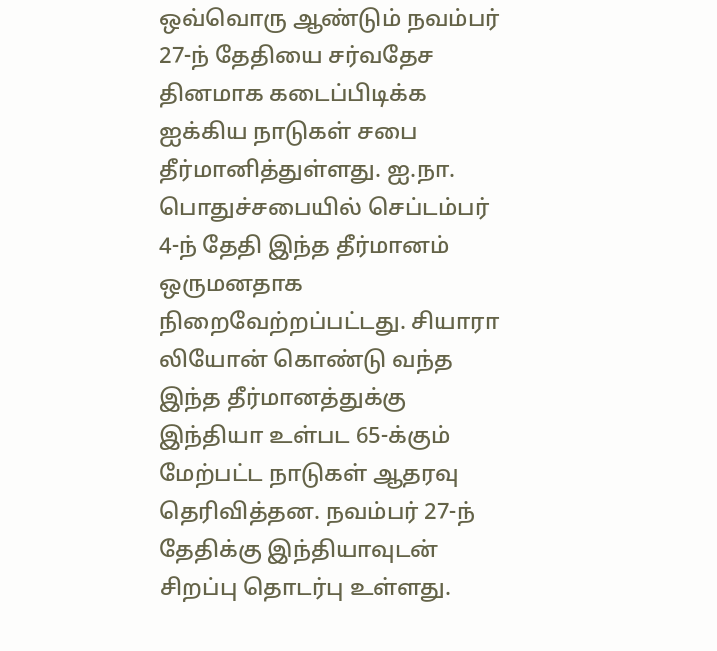ஒவ்வொரு ஆண்டும் நவம்பர் 27-ந் தேதியை சர்வதேச தினமாக கடைப்பிடிக்க ஐக்கிய நாடுகள் சபை தீர்மானித்துள்ளது. ஐ.நா. பொதுச்சபையில் செப்டம்பர் 4-ந் தேதி இந்த தீர்மானம் ஒருமனதாக நிறைவேற்றப்பட்டது. சியாரா லியோன் கொண்டு வந்த இந்த தீர்மானத்துக்கு இந்தியா உள்பட 65-க்கும் மேற்பட்ட நாடுகள் ஆதரவு தெரிவித்தன. நவம்பர் 27-ந் தேதிக்கு இந்தியாவுடன் சிறப்பு தொடர்பு உள்ளது.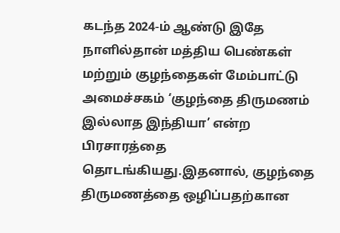கடந்த 2024-ம் ஆண்டு இதே நாளில்தான் மத்திய பெண்கள் மற்றும் குழந்தைகள் மேம்பாட்டு அமைச்சகம் ‘குழந்தை திருமணம் இல்லாத இந்தியா’ என்ற பிரசாரத்தை தொடங்கியது.இதனால், குழந்தை திருமணத்தை ஒழிப்பதற்கான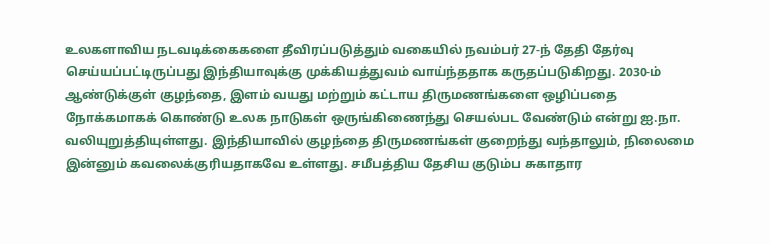உலகளாவிய நடவடிக்கைகளை தீவிரப்படுத்தும் வகையில் நவம்பர் 27-ந் தேதி தேர்வு செய்யப்பட்டிருப்பது இந்தியாவுக்கு முக்கியத்துவம் வாய்ந்ததாக கருதப்படுகிறது. 2030-ம் ஆண்டுக்குள் குழந்தை, இளம் வயது மற்றும் கட்டாய திருமணங்களை ஒழிப்பதை நோக்கமாகக் கொண்டு உலக நாடுகள் ஒருங்கிணைந்து செயல்பட வேண்டும் என்று ஐ.நா. வலியுறுத்தியுள்ளது. இந்தியாவில் குழந்தை திருமணங்கள் குறைந்து வந்தாலும், நிலைமை இன்னும் கவலைக்குரியதாகவே உள்ளது. சமீபத்திய தேசிய குடும்ப சுகாதார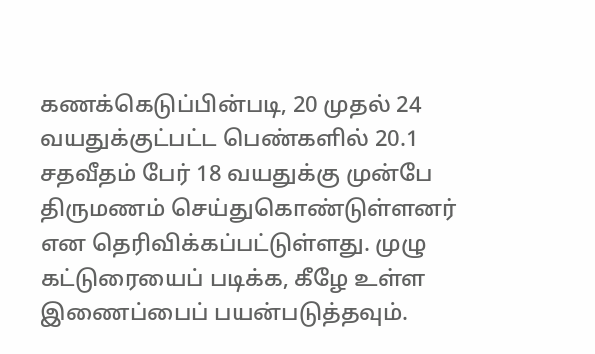கணக்கெடுப்பின்படி, 20 முதல் 24 வயதுக்குட்பட்ட பெண்களில் 20.1 சதவீதம் பேர் 18 வயதுக்கு முன்பே திருமணம் செய்துகொண்டுள்ளனர் என தெரிவிக்கப்பட்டுள்ளது. முழு கட்டுரையைப் படிக்க, கீழே உள்ள இணைப்பைப் பயன்படுத்தவும்.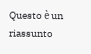Questo è un riassunto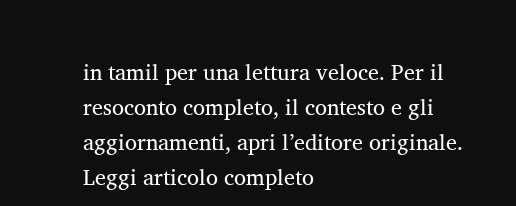in tamil per una lettura veloce. Per il resoconto completo, il contesto e gli aggiornamenti, apri l’editore originale.
Leggi articolo completo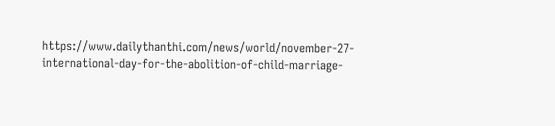https://www.dailythanthi.com/news/world/november-27-international-day-for-the-abolition-of-child-marriage-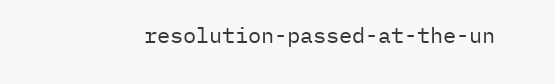resolution-passed-at-the-un